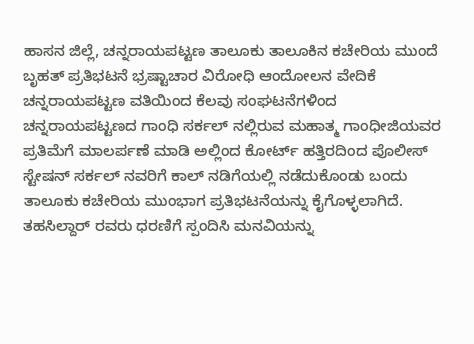ಹಾಸನ ಜಿಲ್ಲೆ, ಚನ್ನರಾಯಪಟ್ಟಣ ತಾಲೂಕು ತಾಲೂಕಿನ ಕಚೇರಿಯ ಮುಂದೆ ಬೃಹತ್ ಪ್ರತಿಭಟನೆ ಭ್ರಷ್ಟಾಚಾರ ವಿರೋಧಿ ಆಂದೋಲನ ವೇದಿಕೆ ಚನ್ನರಾಯಪಟ್ಟಣ ವತಿಯಿಂದ ಕೆಲವು ಸಂಘಟನೆಗಳಿಂದ ಚನ್ನರಾಯಪಟ್ಟಣದ ಗಾಂಧಿ ಸರ್ಕಲ್ ನಲ್ಲಿರುವ ಮಹಾತ್ಮ ಗಾಂಧೀಜಿಯವರ ಪ್ರತಿಮೆಗೆ ಮಾಲರ್ಪಣೆ ಮಾಡಿ ಅಲ್ಲಿಂದ ಕೋರ್ಟ್ ಹತ್ತಿರದಿಂದ ಪೊಲೀಸ್ ಸ್ಟೇಷನ್ ಸರ್ಕಲ್ ನವರಿಗೆ ಕಾಲ್ ನಡಿಗೆಯಲ್ಲಿ ನಡೆದುಕೊಂಡು ಬಂದು ತಾಲೂಕು ಕಚೇರಿಯ ಮುಂಭಾಗ ಪ್ರತಿಭಟನೆಯನ್ನು ಕೈಗೊಳ್ಳಲಾಗಿದೆ. ತಹಸಿಲ್ದಾರ್ ರವರು ಧರಣಿಗೆ ಸ್ಪಂದಿಸಿ ಮನವಿಯನ್ನು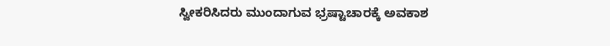ಸ್ವೀಕರಿಸಿದರು ಮುಂದಾಗುವ ಭ್ರಷ್ಟಾಚಾರಕ್ಕೆ ಅವಕಾಶ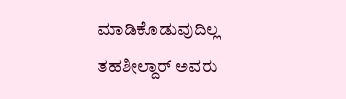ಮಾಡಿಕೊಡುವುದಿಲ್ಲ ತಹಶೀಲ್ದಾರ್ ಅವರು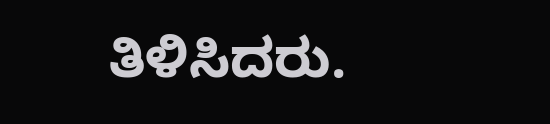ತಿಳಿಸಿದರು.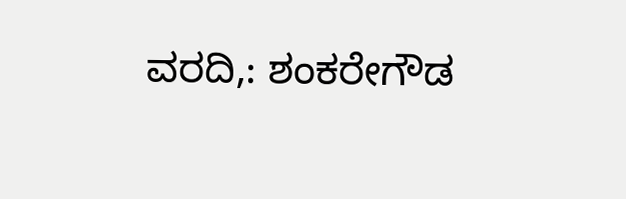ವರದಿ,: ಶಂಕರೇಗೌಡ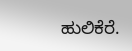ಹುಲಿಕೆರೆ.